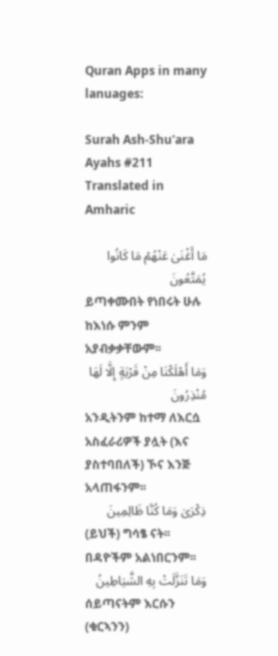Quran Apps in many lanuages:

Surah Ash-Shu'ara Ayahs #211 Translated in Amharic

مَا أَغْنَىٰ عَنْهُمْ مَا كَانُوا يُمَتَّعُونَ
ይጣቀሙበት የነበሩት ሁሉ ከእነሱ ምንም አያብቃቃቸውም፡፡
وَمَا أَهْلَكْنَا مِنْ قَرْيَةٍ إِلَّا لَهَا مُنْذِرُونَ
አንዲትንም ከተማ ለእርሷ አስፈራሪዎች ያሏት (እና ያስተባበለች) ኾና እንጅ አላጠፋንም፡፡
ذِكْرَىٰ وَمَا كُنَّا ظَالِمِينَ
(ይህች) ግሳፄ ናት፡፡ በዳዮችም አልነበርንም፡፡
وَمَا تَنَزَّلَتْ بِهِ الشَّيَاطِينُ
ሰይጣናትም እርሱን (ቁርኣንን)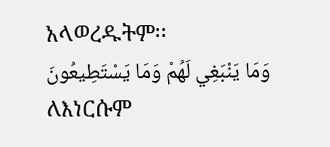አላወረዱትም፡፡
وَمَا يَنْبَغِي لَهُمْ وَمَا يَسْتَطِيعُونَ
ለእነርሱም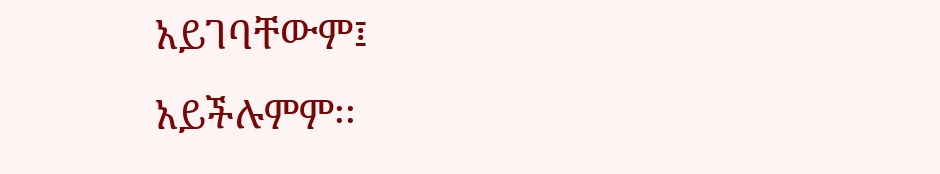አይገባቸውም፤ አይችሉምም፡፡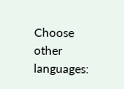Choose other languages: